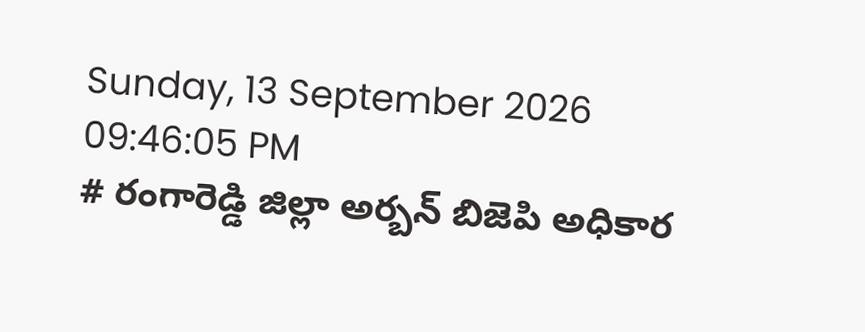Sunday, 13 September 2026 09:46:05 PM
# రంగారెడ్డి జిల్లా అర్బన్ బిజెపి అధికార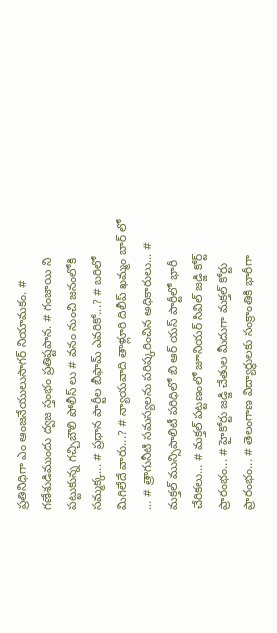ప్రతినిధిగా ఎం ఆంజనేయులుసాగర్ నియామకం. # గణేశుడిముందు ద్వజ స్తంభం ప్రతిష్టపాన. # గంజాయి ని పట్టుకున్న గచ్చిబౌలి పోలీస్ లు # వనం నుంచి జనంలోకి సమ్మక్క... # ప్రధాన పార్టీల బీఫామ్ ఎవరికో...? # బరిలో మిగిలేదే వారు...? # న్యాయవాది తాళ్లూరి దిలీప్ ఖమ్మం బార్ లో ... # త్రాగునీటి సమస్యలను పరిష్కరించిన అధికారులు... # మక్తల్ మున్సిపాలిటీ పరిధిలో బి ఆర్ యస్ పార్టీలో భారీ చేరికలు... # మక్తల్ పట్టణంలో జూనియర్ సివిల్ జడ్జి కోర్ట్ ప్రారంభం... # హైకోర్టు జడ్జి చేతుల మీదుగా మక్తల్ కోర్టు ప్రారంభం... # తెలంగాణ విద్యార్ధులకు సంక్రాంతికి భారీగా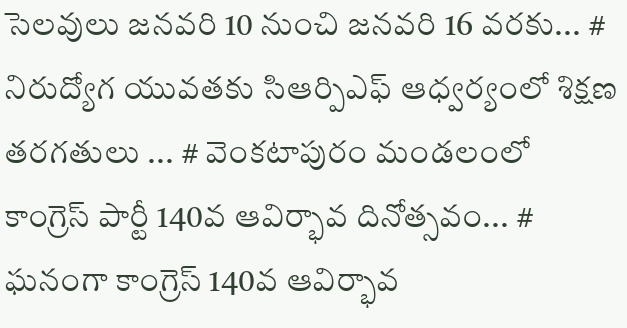సెలవులు జనవరి 10 నుంచి జనవరి 16 వరకు... # నిరుద్యోగ యువతకు సిఆర్పిఎఫ్ ఆధ్వర్యంలో శిక్షణ తరగతులు ... # వెంకటాపురం మండలంలో కాంగ్రెస్ పార్టీ 140వ ఆవిర్భావ దినోత్సవం... # ఘనంగా కాంగ్రెస్ 140వ ఆవిర్భావ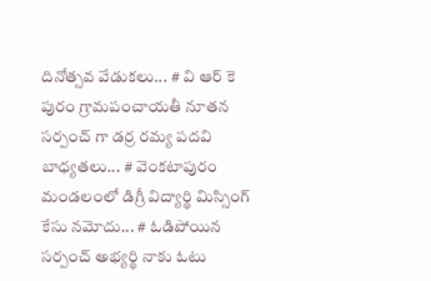దినోత్సవ వేడుకలు... # వి ఆర్ కె పురం గ్రామపంచాయతీ నూతన సర్పంచ్ గా డర్ర రమ్య పదవి బాధ్యతలు... # వెంకటాపురం మండలంలో డిగ్రీ విద్యార్థి మిస్సింగ్ కేసు నమోదు... # ఓడిపోయిన సర్పంచ్ అభ్యర్థి నాకు ఓటు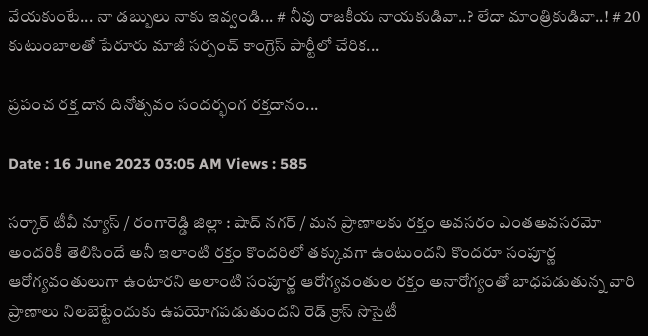వేయకుంటే... నా డబ్బులు నాకు ఇవ్వండి... # నీవు రాజకీయ నాయకుడివా..? లేదా మాంత్రికుడివా..! # 20 కుటుంబాలతో పేరూరు మాజీ సర్పంచ్ కాంగ్రెస్ పార్టీలో చేరిక...

ప్రపంచ రక్త దాన దినోత్సవం సందర్భంగ రక్తదానం...

Date : 16 June 2023 03:05 AM Views : 585

సర్కార్ టీవీ న్యూస్ / రంగారెడ్డి జిల్లా : షాద్ నగర్ / మన ప్రాణాలకు రక్తం అవసరం ఎంతఅవసరమో అందరికీ తెలిసిందే అనీ ఇలాంటి రక్తం కొందరిలో తక్కువగా ఉంటుందని కొందరూ సంపూర్ణ ఆరోగ్యవంతులుగా ఉంటారని అలాంటి సంపూర్ణ ఆరోగ్యవంతుల రక్తం అనారోగ్యంతో బాధపడుతున్న వారి ప్రాణాలు నిలబెట్టేందుకు ఉపయోగపడుతుందని రెడ్ క్రాస్ సొసైటీ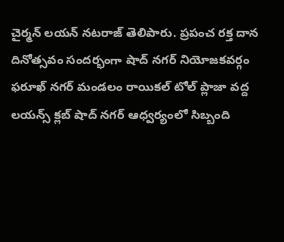చైర్మన్ లయన్ నటరాజ్ తెలిపారు. ప్రపంచ రక్త దాన దినోత్సవం సందర్భంగా షాద్ నగర్ నియోజకవర్గం ఫరూఖ్ నగర్ మండలం రాయికల్ టోల్ ప్లాజా వద్ద లయన్స్ క్లబ్ షాద్ నగర్ ఆధ్వర్యంలో సిబ్బంది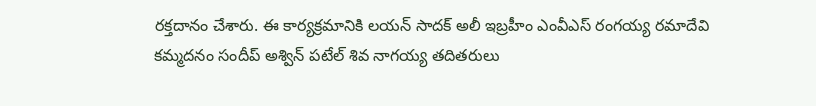రక్తదానం చేశారు. ఈ కార్యక్రమానికి లయన్ సాదక్ అలీ ఇబ్రహీం ఎంవీఎస్ రంగయ్య రమాదేవి కమ్మదనం సందీప్ అశ్విన్ పటేల్ శివ నాగయ్య తదితరులు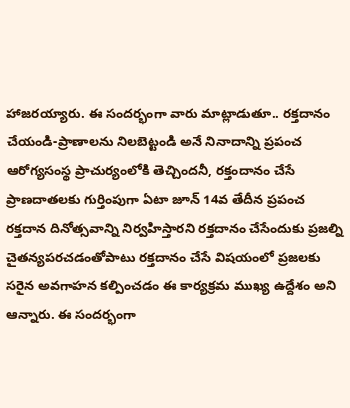హాజరయ్యారు. ఈ సందర్భంగా వారు మాట్లాడుతూ.. రక్తదానం చేయండి-ప్రాణాలను నిలబెట్టండి అనే నినాదాన్ని ప్రపంచ ఆరోగ్యసంస్థ ప్రాచుర్యంలోకి తెచ్చిందనీ, రక్తందానం చేసే ప్రాణదాతలకు గుర్తింపుగా ఏటా జూన్‌ 14వ తేదీన ప్రపంచ రక్తదాన దినోత్సవాన్ని నిర్వహిస్తారని రక్తదానం చేసేందుకు ప్రజల్ని చైతన్యపరచడంతోపాటు రక్తదానం చేసే విషయంలో ప్రజలకు సరైన అవగాహన కల్పించడం ఈ కార్యక్రమ ముఖ్య ఉద్దేశం అని ఆన్నారు. ఈ సందర్భంగా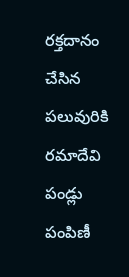రక్తదానం చేసిన పలువురికి రమాదేవి పండ్లు పంపిణీ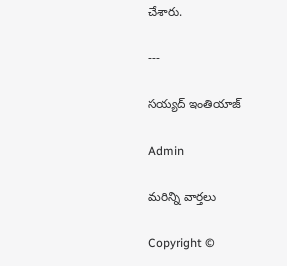చేశారు.

---

సయ్యద్ ఇంతియాజ్

Admin

మరిన్ని వార్తలు

Copyright ©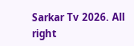Sarkar Tv 2026. All right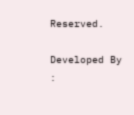Reserved.

Developed By :